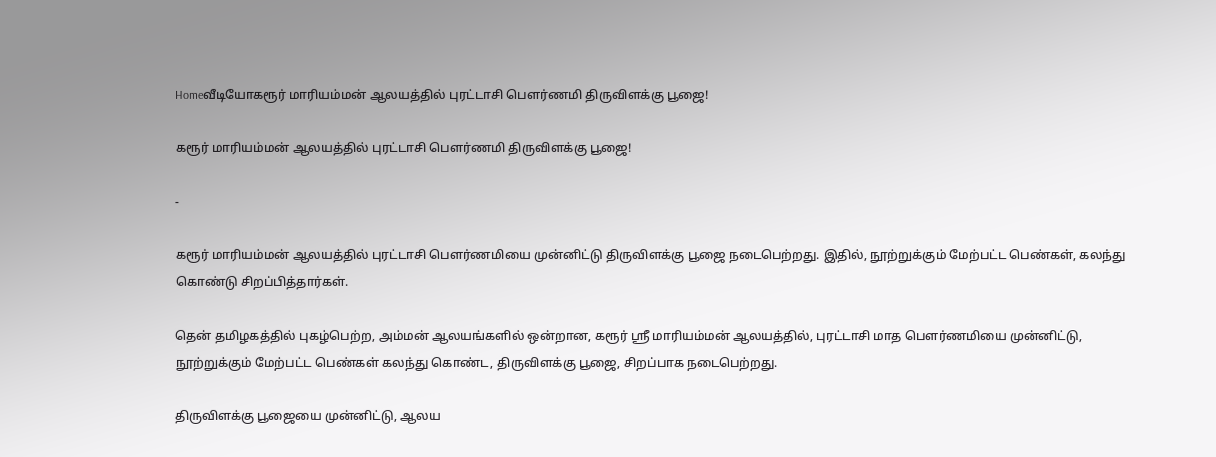Homeவீடியோகரூர் மாரியம்மன் ஆலயத்தில் புரட்டாசி பௌர்ணமி திருவிளக்கு பூஜை!

கரூர் மாரியம்மன் ஆலயத்தில் புரட்டாசி பௌர்ணமி திருவிளக்கு பூஜை!

-

கரூர் மாரியம்மன் ஆலயத்தில் புரட்டாசி பௌர்ணமியை முன்னிட்டு திருவிளக்கு பூஜை நடைபெற்றது. இதில், நூற்றுக்கும் மேற்பட்ட பெண்கள், கலந்து கொண்டு சிறப்பித்தார்கள்.

தென் தமிழகத்தில் புகழ்பெற்ற, அம்மன் ஆலயங்களில் ஒன்றான, கரூர் ஸ்ரீ மாரியம்மன் ஆலயத்தில், புரட்டாசி மாத பௌர்ணமியை முன்னிட்டு, நூற்றுக்கும் மேற்பட்ட பெண்கள் கலந்து கொண்ட, திருவிளக்கு பூஜை, சிறப்பாக நடைபெற்றது.

திருவிளக்கு பூஜையை முன்னிட்டு, ஆலய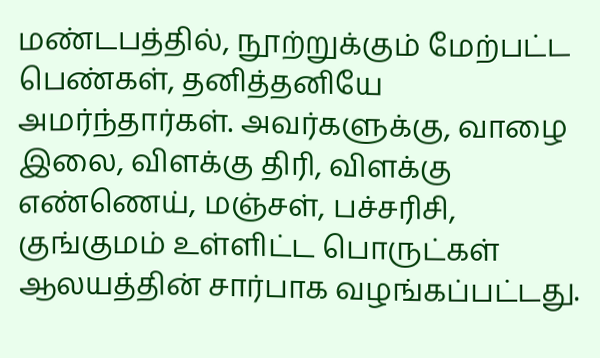மண்டபத்தில், நூற்றுக்கும் மேற்பட்ட பெண்கள், தனித்தனியே அமர்ந்தார்கள். அவர்களுக்கு, வாழை இலை, விளக்கு திரி, விளக்கு எண்ணெய், மஞ்சள், பச்சரிசி, குங்குமம் உள்ளிட்ட பொருட்கள் ஆலயத்தின் சார்பாக வழங்கப்பட்டது.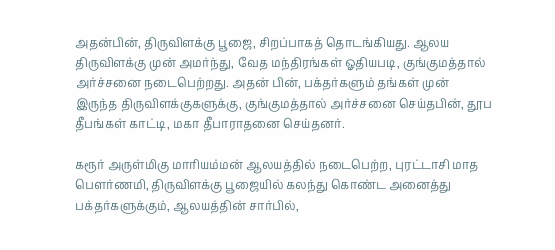அதன்பின், திருவிளக்கு பூஜை, சிறப்பாகத் தொடங்கியது. ஆலய திருவிளக்கு முன் அமர்ந்து, வேத மந்திரங்கள் ஓதியபடி, குங்குமத்தால் அர்ச்சனை நடைபெற்றது. அதன் பின், பக்தர்களும் தங்கள் முன் இருந்த திருவிளக்குகளுக்கு, குங்குமத்தால் அர்ச்சனை செய்தபின், தூப தீபங்கள் காட்டி, மகா தீபாராதனை செய்தனர்.

கரூர் அருள்மிகு மாரியம்மன் ஆலயத்தில் நடைபெற்ற, புரட்டாசி மாத பௌர்ணமி, திருவிளக்கு பூஜையில் கலந்து கொண்ட அனைத்து பக்தர்களுக்கும், ஆலயத்தின் சார்பில்,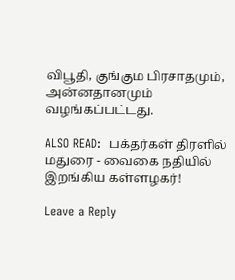விபூதி, குங்கும பிரசாதமும், அன்னதானமும் வழங்கப்பட்டது.

ALSO READ:  பக்தர்கள் திரளில் மதுரை - வைகை நதியில் இறங்கிய கள்ளழகர்!

Leave a Reply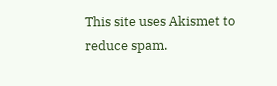This site uses Akismet to reduce spam.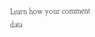Learn how your comment data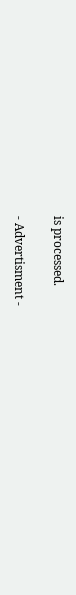is processed.

- Advertisment -